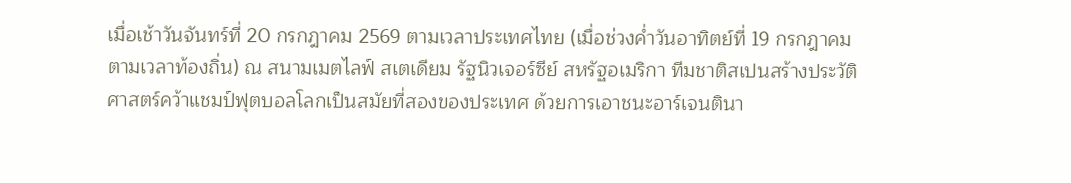เมื่อเช้าวันจันทร์ที่ 20 กรกฎาคม 2569 ตามเวลาประเทศไทย (เมื่อช่วงค่ำวันอาทิตย์ที่ 19 กรกฎาคม ตามเวลาท้องถิ่น) ณ สนามเมตไลฟ์ สเตเดียม รัฐนิวเจอร์ซีย์ สหรัฐอเมริกา ทีมชาติสเปนสร้างประวัติศาสตร์คว้าแชมป์ฟุตบอลโลกเป็นสมัยที่สองของประเทศ ด้วยการเอาชนะอาร์เจนตินา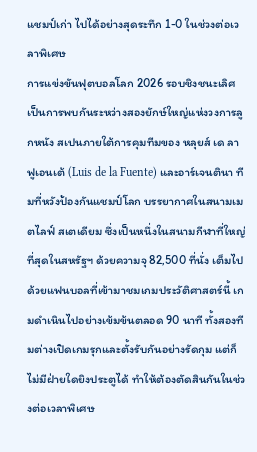แชมป์เก่า ไปได้อย่างสุดระทึก 1-0 ในช่วงต่อเวลาพิเศษ
การแข่งขันฟุตบอลโลก 2026 รอบชิงชนะเลิศ เป็นการพบกันระหว่างสองยักษ์ใหญ่แห่งวงการลูกหนัง สเปนภายใต้การคุมทีมของ หลุยส์ เด ลา ฟูเอนเต้ (Luis de la Fuente) และอาร์เจนตินา ทีมที่หวังป้องกันแชมป์โลก บรรยากาศในสนามเมตไลฟ์ สเตเดียม ซึ่งเป็นหนึ่งในสนามกีฬาที่ใหญ่ที่สุดในสหรัฐฯ ด้วยความจุ 82,500 ที่นั่ง เต็มไปด้วยแฟนบอลที่เข้ามาชมเกมประวัติศาสตร์นี้ เกมดำเนินไปอย่างเข้มข้นตลอด 90 นาที ทั้งสองทีมต่างเปิดเกมรุกและตั้งรับกันอย่างรัดกุม แต่ก็ไม่มีฝ่ายใดยิงประตูได้ ทำให้ต้องตัดสินกันในช่วงต่อเวลาพิเศษ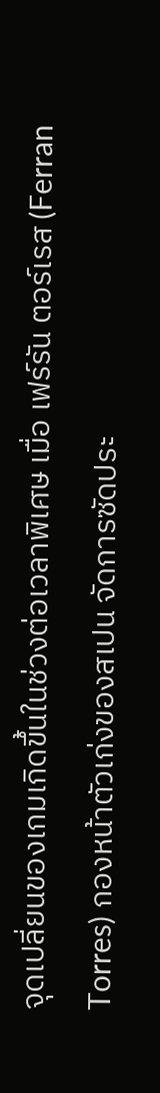จุดเปลี่ยนของเกมเกิดขึ้นในช่วงต่อเวลาพิเศษ เมื่อ เฟร์รัน ตอร์เรส (Ferran Torres) กองหน้าตัวเก่งของสเปน จัดการซัดประ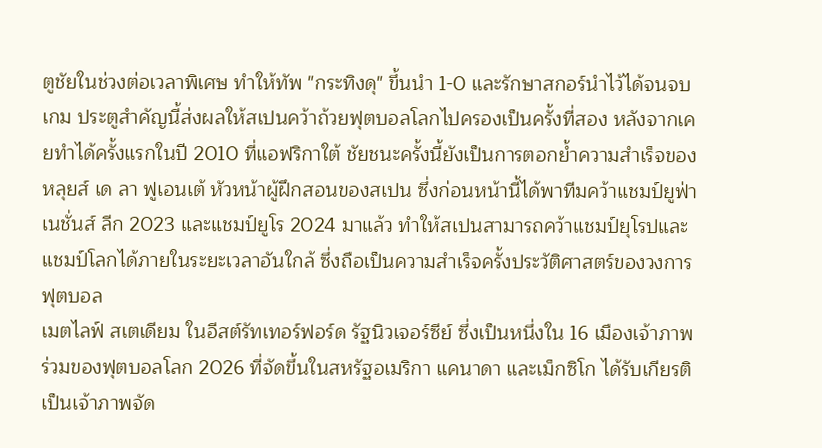ตูชัยในช่วงต่อเวลาพิเศษ ทำให้ทัพ "กระทิงดุ" ขึ้นนำ 1-0 และรักษาสกอร์นำไว้ได้จนจบเกม ประตูสำคัญนี้ส่งผลให้สเปนคว้าถ้วยฟุตบอลโลกไปครองเป็นครั้งที่สอง หลังจากเคยทำได้ครั้งแรกในปี 2010 ที่แอฟริกาใต้ ชัยชนะครั้งนี้ยังเป็นการตอกย้ำความสำเร็จของ หลุยส์ เด ลา ฟูเอนเต้ หัวหน้าผู้ฝึกสอนของสเปน ซึ่งก่อนหน้านี้ได้พาทีมคว้าแชมป์ยูฟ่า เนชั่นส์ ลีก 2023 และแชมป์ยูโร 2024 มาแล้ว ทำให้สเปนสามารถคว้าแชมป์ยุโรปและแชมป์โลกได้ภายในระยะเวลาอันใกล้ ซึ่งถือเป็นความสำเร็จครั้งประวัติศาสตร์ของวงการฟุตบอล
เมตไลฟ์ สเตเดียม ในอีสต์รัทเทอร์ฟอร์ด รัฐนิวเจอร์ซีย์ ซึ่งเป็นหนึ่งใน 16 เมืองเจ้าภาพร่วมของฟุตบอลโลก 2026 ที่จัดขึ้นในสหรัฐอเมริกา แคนาดา และเม็กซิโก ได้รับเกียรติเป็นเจ้าภาพจัด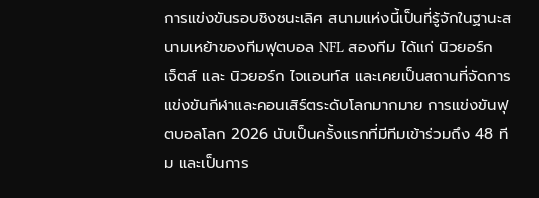การแข่งขันรอบชิงชนะเลิศ สนามแห่งนี้เป็นที่รู้จักในฐานะสนามเหย้าของทีมฟุตบอล NFL สองทีม ได้แก่ นิวยอร์ก เจ็ตส์ และ นิวยอร์ก ไจแอนท์ส และเคยเป็นสถานที่จัดการแข่งขันกีฬาและคอนเสิร์ตระดับโลกมากมาย การแข่งขันฟุตบอลโลก 2026 นับเป็นครั้งแรกที่มีทีมเข้าร่วมถึง 48 ทีม และเป็นการ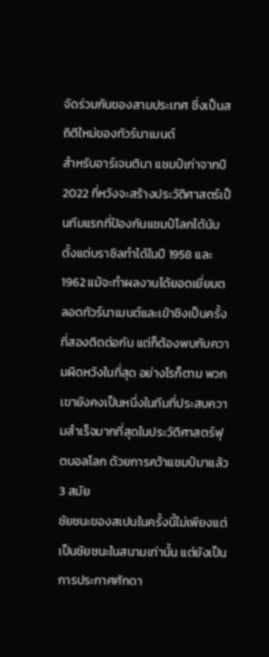จัดร่วมกันของสามประเทศ ซึ่งเป็นสถิติใหม่ของทัวร์นาเมนต์
สำหรับอาร์เจนตินา แชมป์เก่าจากปี 2022 ที่หวังจะสร้างประวัติศาสตร์เป็นทีมแรกที่ป้องกันแชมป์โลกได้นับตั้งแต่บราซิลทำได้ในปี 1958 และ 1962 แม้จะทำผลงานได้ยอดเยี่ยมตลอดทัวร์นาเมนต์และเข้าชิงเป็นครั้งที่สองติดต่อกัน แต่ก็ต้องพบกับความผิดหวังในที่สุด อย่างไรก็ตาม พวกเขายังคงเป็นหนึ่งในทีมที่ประสบความสำเร็จมากที่สุดในประวัติศาสตร์ฟุตบอลโลก ด้วยการคว้าแชมป์มาแล้ว 3 สมัย
ชัยชนะของสเปนในครั้งนี้ไม่เพียงแต่เป็นชัยชนะในสนามเท่านั้น แต่ยังเป็นการประกาศศักดา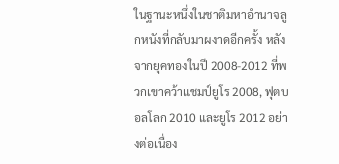ในฐานะหนึ่งในชาติมหาอำนาจลูกหนังที่กลับมาผงาดอีกครั้ง หลังจากยุคทองในปี 2008-2012 ที่พวกเขาคว้าแชมป์ยูโร 2008, ฟุตบอลโลก 2010 และยูโร 2012 อย่างต่อเนื่อง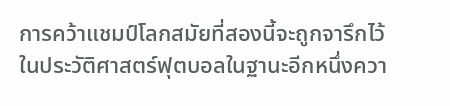การคว้าแชมป์โลกสมัยที่สองนี้จะถูกจารึกไว้ในประวัติศาสตร์ฟุตบอลในฐานะอีกหนึ่งควา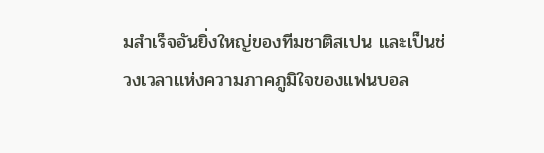มสำเร็จอันยิ่งใหญ่ของทีมชาติสเปน และเป็นช่วงเวลาแห่งความภาคภูมิใจของแฟนบอล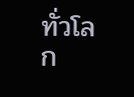ทั่วโลก